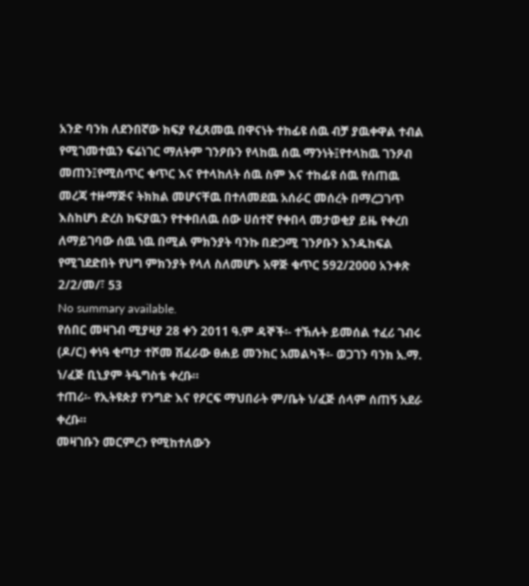አንድ ባንክ ለደንበኛው ክፍያ የፈጸመዉ በዋናነት ተከፊዩ ሰዉ ብቻ ያዉቀዋል ተብል የሚገመተዉን ፍሬነገር ማለትም ገንዖቡን የላከዉ ሰዉ ማንነት፤የተላከዉ ገንዖብ መጠን፤የሚስጥር ቁጥር እና የተላከለት ሰዉ ስም እና ተከፊዩ ሰዉ የሰጠዉ መረጃ ተዙማጅና ትክክል መሆናቸዉ በተለመደዉ አሰራር መሰረት በማረጋገጥ እስከሆነ ድረስ ክፍያዉን የተቀበለዉ ሰው ሀሰተኛ የቀበላ መታወቂያ ይዜ የቀረበ ለማይገባው ሰዉ ነዉ በሚል ምክንያት ባንኩ በድጋሚ ገንዖቡን እንዱከፍል የሚገደድበት የህግ ምክንያት የላለ ስለመሆኑ አዋጅ ቁጥር 592/2000 አንቀጽ 2/2/መ/፣ 53
No summary available.
የሰበር መዛገብ ሚያዛያ 28 ቀን 2011 ዓ.ም ዳኞች፡- ተኽሉት ይመሰል ተፈሪ ገብሩ (ዶ/ር) ቀነዓ ቂጣታ ተሾመ ሽፈራው ፀሐይ መንክር አመልካች፡- ወጋገን ባንክ አ.ማ. ነ/ፈጅ ቢኒያም ትዔግስቴ ቀረቡ።
ተጠሪ፡- የኢትዩጵያ የንግድ እና የዖርፍ ማህበራት ም/ቤት ነ/ፈጅ ሰላም ሰጠኝ አደራ ቀረቡ።
መዛገቡን መርምረን የሚከተለውን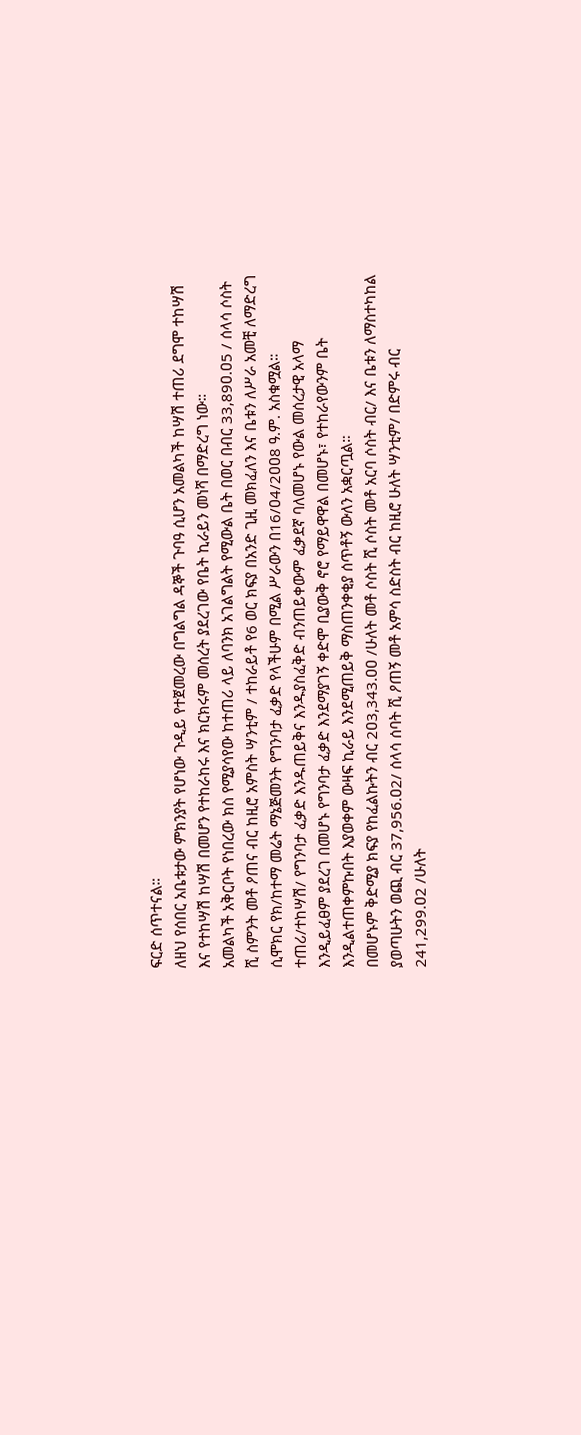ፍርድ ሰጥተናል።
ለዘህ የሰበር አቤቱታው ምክንያት የሆነው ጉዲይ የተጀመረው በግልግል ዳኞች ጉባዓ ሲሆን አመልካች ከሣሽ ተጠሪ ደግሞ ተከሣሽ እና የተከሣሽ ከሣሽ በመሆን የተከራከሩ እና ክርክሩም መሰረት ያደረገው የቤት ኪራይን መነሻ በማድረግ ነው።
አመልካች አቅርቦት የነበረው ክስ የሚያሳየው ከተጠሪ ላይ ለባንክ አገልግልት የሚውል ቤት በወር በብር 33,89ዐ.ዐ5 / ሰላሳ ሶስት ሺ ስምንት መቶ ዖጠና ብር ከዚሮ አምስት ሣንቲም / ተከራይቶ የ6 ወር ክፍያ በአንድ ጊዚ መክፈለን እና ቤቱን ለሥራ አመቺ ለማድረግ ሲሞክር የክ/ከተማ መሬት ማኔጅመንት የግንባታ ፈቃድ የላችሁም በሚል ሥራውን በ16/ዐ4/2ዐዐ8 ዓ.ም. አስቁሟል።
ተጠሪ/ተከሣሽ/ የግንባታ ፈቃድ እንዱጠይቅና እንዱያስፈቅድ ብንጠይቀውም ፈቃደኛ ባለመሆኑ የውል መሰረታዊ አላማ እንዲይፈፀም ያደረገ በመሆኑ የግንባታ ፈቃድ እንደማያገኝ ቀድሞ ቢያውቅ ኖሮ የማይዋዋል በመሆኑ፣ የተከራየውንም ቤት እንዲልተጠቀምኩበት እያወቀም ውዛፍ ኪራይ እንደሚጠይቅ ማስጠንቀቂያ ሰጥቶኝ ውለን አቋርጧል።
በመሆኑም ቅድሚያ ክፍያ የከፈልኩትን ብር 2ዐ3,343.ዐዐ /ሁለት መቶ ሶስት ሺ ሶስት መቶ አርባ ሶስት ብር/ እና ቤቱን ለማስተካከል ያወጣሁትን ወጪ ብር 37,956.ዐ2/ ሰላሳ ሰባት ሺ ዖጠኝ መቶ አምሳ ስድስት ብር ከዚሮ ሁለት ሣንቲም/ በድምሩ ብር 241,299.ዐ2 /ሁለት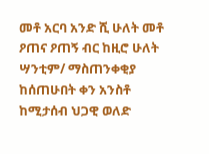መቶ አርባ አንድ ሺ ሁለት መቶ ዖጠና ዖጠኝ ብር ከዚሮ ሁለት ሣንቲም/ ማስጠንቀቂያ ከሰጠሁበት ቀን አንስቶ ከሚታሰብ ህጋዊ ወለድ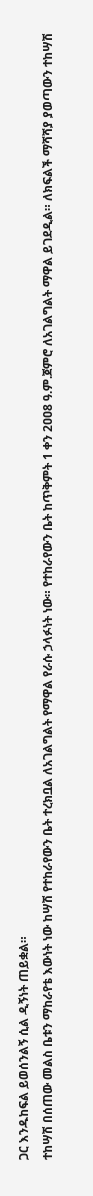ጋር እንዱከፍል ይወሰንልኝ ሲል ዲኝነት ጠይቋል።
ተከሣሽ በሰጠው መልስ ቤቱን ማከራየቴ እውነት ነው ከሣሽ የተከራየውን ቤት ተረክቧል ለአገልግልት የማዋል የራሱ ኃላፉነት ነው። የተከራየውን ቤት ከጥቅምት 1 ቀን 2ዐዐ8 ዓ.ም.ጀምሮ ለአገልግልት ማዋል ይገደዲል። ለክፍልች ማሻሻያ ያወጣውን ተከሣሽ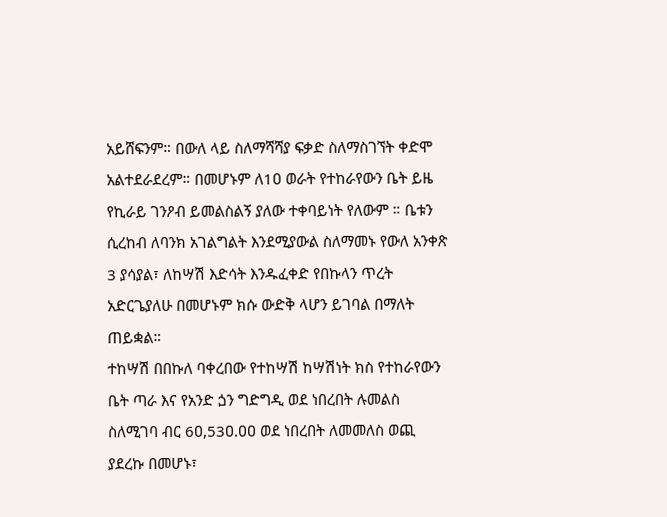አይሸፍንም። በውለ ላይ ስለማሻሻያ ፍቃድ ስለማስገኘት ቀድሞ አልተደራደረም። በመሆኑም ለ1ዐ ወራት የተከራየውን ቤት ይዜ የኪራይ ገንዖብ ይመልስልኝ ያለው ተቀባይነት የለውም ። ቤቱን ሲረከብ ለባንክ አገልግልት እንደሚያውል ስለማመኑ የውለ አንቀጽ 3 ያሳያል፣ ለከሣሽ እድሳት እንዱፈቀድ የበኩላን ጥረት አድርጌያለሁ በመሆኑም ክሱ ውድቅ ላሆን ይገባል በማለት ጠይቋል።
ተከሣሽ በበኩለ ባቀረበው የተከሣሽ ከሣሽነት ክስ የተከራየውን ቤት ጣራ እና የአንድ ጏን ግድግዲ ወደ ነበረበት ሉመልስ ስለሚገባ ብር 6ዐ,53ዐ.ዐዐ ወደ ነበረበት ለመመለስ ወጪ ያደረኩ በመሆኑ፣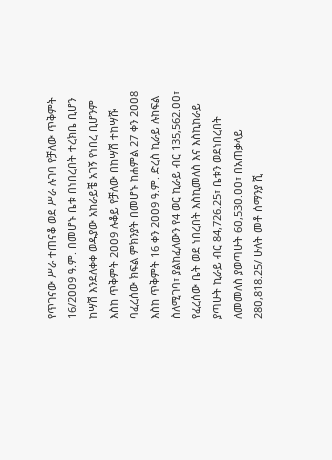የጥገናው ሥራ ተጠናቆ ወደ ሥራ ሉገባ የቻለው ጥቅምት 16/2ዐዐ9 ዓ.ም. በመሆኑ ቤቱ በነበረበት ተረክቤ ቢሆን ከሣሽ እንደለቀቀ ወዱያው አከራይቼ አገኝ የነበረ ቢሆንም እስከ ጥቅምት 2ዐዐ9 ሉቆይ የቻለው በከሣሽ ተከሣሹ ባፈረሰው ክፍል ምክንያት በመሆኑ ከሐምል 27 ቀን 2ዐዐ8 እስከ ጥቅምት 16 ቀን 2ዐዐ9 ዓ.ም. ድረስ ኪራይ ሉከፍል ስለሚገባ፣ ያልከፈለውን የ4 ወር ኪራይ ብር 135,562.ዐዐ፣ የፈረሰው ቤት ወደ ነበረበት እስኪመለስ እና እስኪከራይ ያጣሁት ኪራይ ብር 84,726.25፣ ቤቱን ወደነበረበት ለመመለስ ያወጣሁት 6ዐ,53ዐ.ዐዐ፣ በአጠቃላይ 28ዐ,818.25/ ሁለት መቶ ሰማንያ ሺ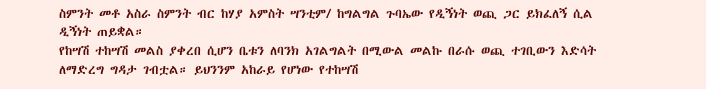ስምንት መቶ አስራ ስምንት ብር ከሃያ አምስት ሣንቲም/ ከግልግል ጉባኤው የዲኝነት ወጪ ጋር ይክፈለኝ ሲል ዲኝነት ጠይቋል።
የከሣሽ ተከሣሽ መልስ ያቀረበ ሲሆን ቤቱን ለባንክ አገልግልት በሚውል መልኩ በራሱ ወጪ ተገቢውን እድሳት ለማድረግ ግዳታ ገብቷል። ይህንንም አከራይ የሆነው የተከሣሽ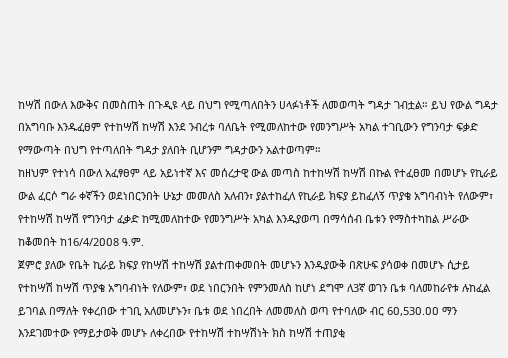ከሣሽ በውለ እውቅና በመስጠት በጉዲዩ ላይ በህግ የሚጣለበትን ሀላፉነቶች ለመወጣት ግዳታ ገብቷል። ይህ የውል ግዳታ በአግባቡ እንዱፈፀም የተከሣሽ ከሣሽ እንደ ንብረቱ ባለቤት የሚመለከተው የመንግሥት አካል ተገቢውን የግንባታ ፍቃድ የማውጣት በህግ የተጣለበት ግዳታ ያለበት ቢሆንም ግዳታውን አልተወጣም።
ከዘህም የተነሳ በውለ አፈፃፀም ላይ አይነተኛ እና መሰረታዊ ውል መጣስ ከተከሣሽ ከሣሽ በኩል የተፈፀመ በመሆኑ የኪራይ ውል ፈርሶ ግራ ቀኛችን ወደነበርንበት ሁኔታ መመለስ አለብን፣ ያልተከፈለ የኪራይ ክፍያ ይከፈለኝ ጥያቄ አግባብነት የለውም፣ የተከሣሽ ከሣሽ የግንባታ ፈቃድ ከሚመለከተው የመንግሥት አካል እንዱያወጣ በማሳሰብ ቤቱን የማስተካከል ሥራው ከቆመበት ከ16/4/2ዐዐ8 ዓ.ም.
ጀምሮ ያለው የቤት ኪራይ ክፍያ የከሣሽ ተከሣሽ ያልተጠቀመበት መሆኑን እንዱያውቅ በጽሁፍ ያሳወቀ በመሆኑ ሲታይ የተከሣሽ ከሣሽ ጥያቄ አግባብነት የለውም፣ ወደ ነበርንበት የምንመለስ ከሆነ ደግሞ ለ3ኛ ወገን ቤቱ ባለመከራየቱ ሉከፈል ይገባል በማለት የቀረበው ተገቢ አለመሆኑን፣ ቤቱ ወደ ነበረበት ለመመለስ ወጣ የተባለው ብር 6ዐ,53ዐ.ዐዐ ማን እንደገመተው የማይታወቅ መሆኑ ለቀረበው የተከሣሽ ተከሣሽነት ክስ ከሣሽ ተጠያቂ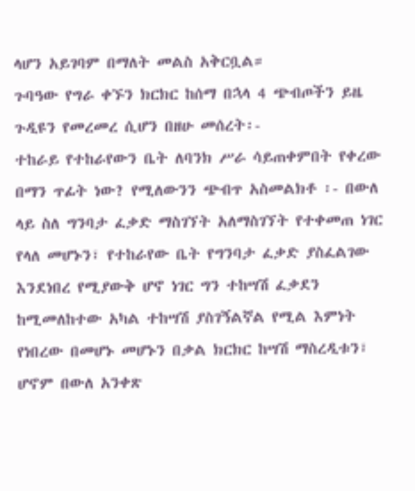ላሆን አይገባም በማለት መልስ አቅርቧል።
ጉባዓው የግራ ቀኙን ክርክር ከሰማ በኋላ 4 ጭብጦችን ይዜ ጉዲዩን የመረመረ ሲሆን በዘሁ መሰረት፡-
ተከራይ የተከራየውን ቤት ለባንክ ሥራ ሳይጠቀምበት የቀረው በማን ጥፊት ነው? የሚለውንን ጭብጥ አስመልክቶ ፡- በውለ ላይ ስለ ግንባታ ፈቃድ ማስገኘት አለማስገኘት የተቀመጠ ነገር የላለ መሆኑን፣ የተከራየው ቤት የግንባታ ፈቃድ ያስፈልገው እንደነበረ የሚያውቅ ሆኖ ነገር ግን ተከሣሽ ፈቃደን ከሚመለከተው አካል ተከሣሽ ያስገኝልኛል የሚል እምነት የነበረው በመሆኑ መሆኑን በቃል ክርክር ከሣሽ ማስረዲቱን፣ ሆኖም በውለ አንቀጽ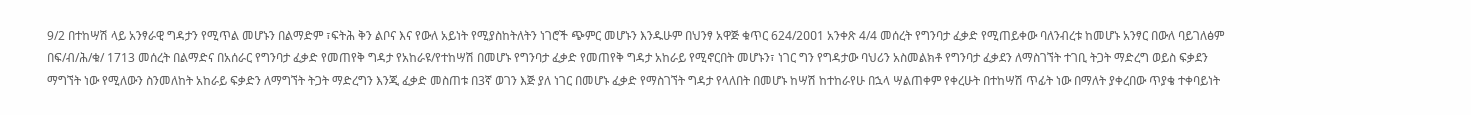9/2 በተከሣሽ ላይ አንፃራዊ ግዳታን የሚጥል መሆኑን በልማድም ፣ፍትሕ ቅን ልቦና እና የውለ አይነት የሚያስከትለትን ነገሮች ጭምር መሆኑን እንዱሁም በህንፃ አዋጅ ቁጥር 624/2ዐዐ1 አንቀጽ 4/4 መሰረት የግንባታ ፈቃድ የሚጠይቀው ባለንብረቱ ከመሆኑ አንፃር በውለ ባይገለፅም በፍ/ብ/ሕ/ቁ/ 1713 መሰረት በልማድና በአሰራር የግንባታ ፈቃድ የመጠየቅ ግዳታ የአከራዩ/የተከሣሽ በመሆኑ የግንባታ ፈቃድ የመጠየቅ ግዳታ አከራይ የሚኖርበት መሆኑን፣ ነገር ግን የግዳታው ባህሪን አስመልክቶ የግንባታ ፈቃደን ለማስገኘት ተገቢ ትጋት ማድረግ ወይስ ፍቃደን ማግኘት ነው የሚለውን ስንመለከት አከራይ ፍቃድን ለማግኘት ትጋት ማድረግን እንጂ ፈቃድ መስጠቱ በ3ኛ ወገን እጅ ያለ ነገር በመሆኑ ፈቃድ የማስገኘት ግዳታ የላለበት በመሆኑ ከሣሽ ከተከራየሁ በኋላ ሣልጠቀም የቀረሁት በተከሣሽ ጥፊት ነው በማለት ያቀረበው ጥያቄ ተቀባይነት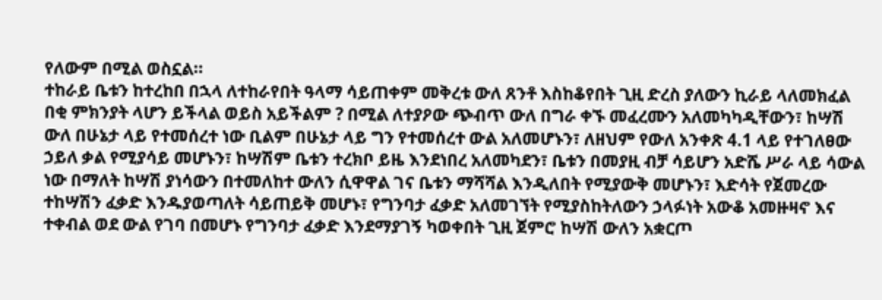የለውም በሚል ወስኗል።
ተከራይ ቤቱን ከተረከበ በኋላ ለተከራየበት ዓላማ ሳይጠቀም መቅረቱ ውለ ጸንቶ እስከቆየበት ጊዚ ድረስ ያለውን ኪራይ ላለመክፈል በቂ ምክንያት ላሆን ይችላል ወይስ አይችልም ? በሚል ለተያዖው ጭብጥ ውለ በግራ ቀኙ መፈረሙን አለመካካዲቸውን፣ ከሣሽ ውለ በሁኔታ ላይ የተመሰረተ ነው ቢልም በሁኔታ ላይ ግን የተመሰረተ ውል አለመሆኑን፣ ለዘህም የውለ አንቀጽ 4.1 ላይ የተገለፀው ኃይለ ቃል የሚያሳይ መሆኑን፣ ከሣሽም ቤቱን ተረክቦ ይዜ እንደነበረ አለመካደን፣ ቤቱን በመያዚ ብቻ ሳይሆን አድሼ ሥራ ላይ ሳውል ነው በማለት ከሣሽ ያነሳውን በተመለከተ ውለን ሲዋዋል ገና ቤቱን ማሻሻል እንዲለበት የሚያውቅ መሆኑን፣ እድሳት የጀመረው ተከሣሽን ፈቃድ እንዱያወጣለት ሳይጠይቅ መሆኑ፣ የግንባታ ፈቃድ አለመገኘት የሚያስከትለውን ኃላፉነት አውቆ አመዙዛኖ እና ተቀብል ወደ ውል የገባ በመሆኑ የግንባታ ፈቃድ እንደማያገኝ ካወቀበት ጊዚ ጀምሮ ከሣሽ ውለን አቋርጦ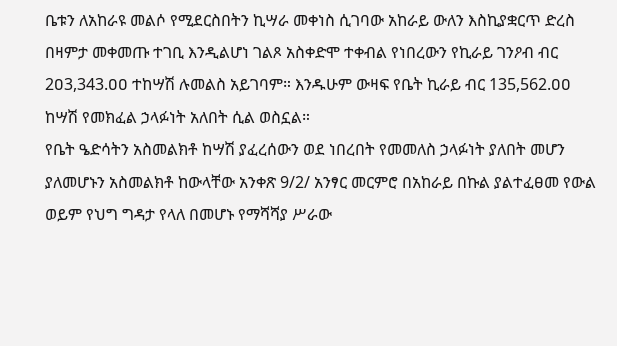ቤቱን ለአከራዩ መልሶ የሚደርስበትን ኪሣራ መቀነስ ሲገባው አከራይ ውለን እስኪያቋርጥ ድረስ በዛምታ መቀመጡ ተገቢ እንዲልሆነ ገልጾ አስቀድሞ ተቀብል የነበረውን የኪራይ ገንዖብ ብር 2ዐ3,343.ዐዐ ተከሣሽ ሉመልስ አይገባም። እንዱሁም ውዛፍ የቤት ኪራይ ብር 135,562.ዐዐ ከሣሽ የመክፈል ኃላፉነት አለበት ሲል ወስኗል።
የቤት ዔድሳትን አስመልክቶ ከሣሽ ያፈረሰውን ወደ ነበረበት የመመለስ ኃላፉነት ያለበት መሆን ያለመሆኑን አስመልክቶ ከውላቸው አንቀጽ 9/2/ አንፃር መርምሮ በአከራይ በኩል ያልተፈፀመ የውል ወይም የህግ ግዳታ የላለ በመሆኑ የማሻሻያ ሥራው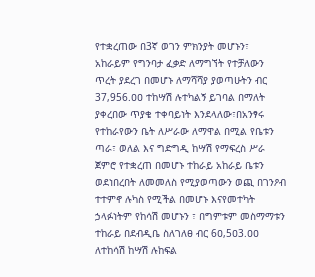የተቋረጠው በ3ኛ ወገን ምክንያት መሆኑን፣ አከራይም የግንባታ ፈቃድ ለማግኘት የተቻለውን ጥረት ያደረገ በመሆኑ ለማሻሻያ ያወጣሁትን ብር 37,956.ዐዐ ተከሣሽ ሉተካልኝ ይገባል በማለት ያቀረበው ጥያቄ ተቀባይነት እንደላለው፣በአንፃሩ የተከራየውን ቤት ለሥራው ለማዋል በሚል የቤቱን ጣራ፣ ወለል እና ግድግዲ ከሣሽ የማፍረስ ሥራ ጀምሮ የተቋረጠ በመሆኑ ተከራይ አከራይ ቤቱን ወደነበረበት ለመመለስ የሚያወጣውን ወጪ በገንዖብ ተተምኖ ሉካስ የሚችል በመሆኑ እናየመተካት ኃላፉነትም የከሳሽ መሆኑን ፣ በግምቱም መስማማቱን ተከራይ በደብዲቤ ስለገለፀ ብር 6ዐ,5ዐ3.ዐዐ ለተከሳሽ ከሣሽ ሉከፍል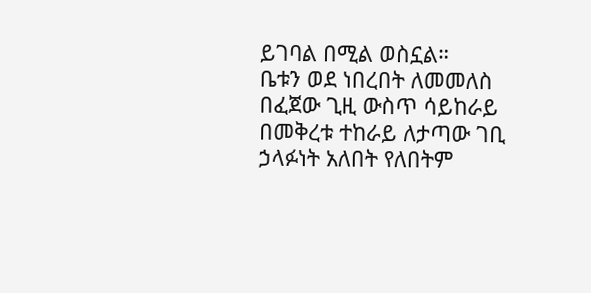ይገባል በሚል ወስኗል።
ቤቱን ወደ ነበረበት ለመመለስ በፈጀው ጊዚ ውስጥ ሳይከራይ በመቅረቱ ተከራይ ለታጣው ገቢ ኃላፉነት አለበት የለበትም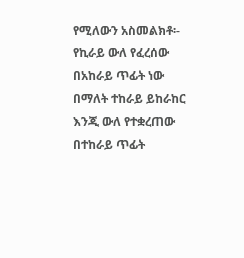የሚለውን አስመልክቶ፡- የኪራይ ውለ የፈረሰው በአከራይ ጥፊት ነው በማለት ተከራይ ይከራከር እንጂ ውለ የተቋረጠው በተከራይ ጥፊት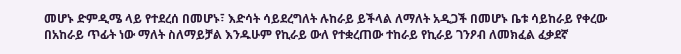መሆኑ ድምዲሜ ላይ የተደረሰ በመሆኑ፣ እድሳት ሳይደረግለት ሉከራይ ይችላል ለማለት አዲጋች በመሆኑ ቤቱ ሳይከራይ የቀረው በአከራይ ጥፊት ነው ማለት ስለማይቻል እንዱሁም የኪራይ ውለ የተቋረጠው ተከራይ የኪራይ ገንዖብ ለመክፈል ፈቃደኛ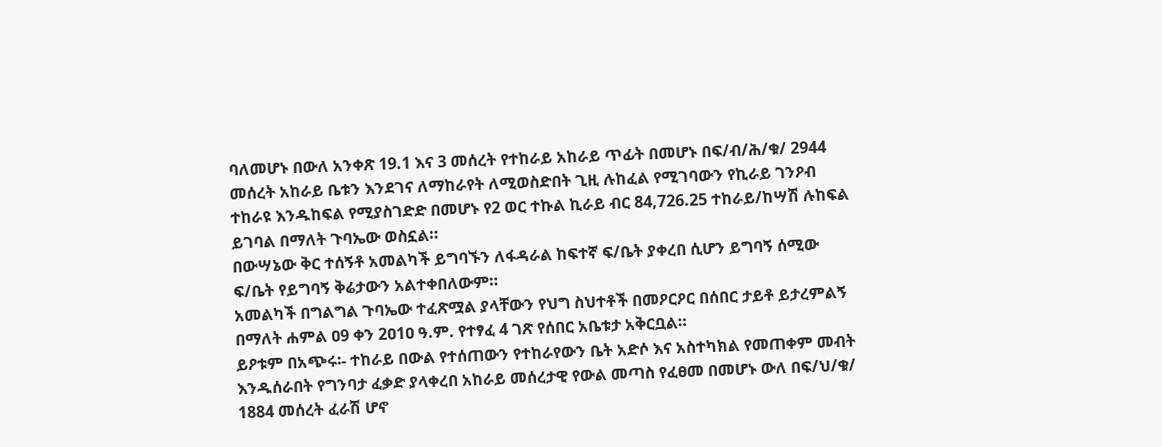ባለመሆኑ በውለ አንቀጽ 19.1 እና 3 መሰረት የተከራይ አከራይ ጥፊት በመሆኑ በፍ/ብ/ሕ/ቁ/ 2944 መሰረት አከራይ ቤቱን እንደገና ለማከራየት ለሚወስድበት ጊዚ ሉከፈል የሚገባውን የኪራይ ገንዖብ ተከራዩ እንዱከፍል የሚያስገድድ በመሆኑ የ2 ወር ተኩል ኪራይ ብር 84,726.25 ተከራይ/ከሣሽ ሉከፍል ይገባል በማለት ጉባኤው ወስኗል።
በውሣኔው ቅር ተሰኝቶ አመልካች ይግባኙን ለፋዳራል ከፍተኛ ፍ/ቤት ያቀረበ ሲሆን ይግባኝ ሰሚው ፍ/ቤት የይግባኝ ቅሬታውን አልተቀበለውም።
አመልካች በግልግል ጉባኤው ተፈጽሟል ያላቸውን የህግ ስህተቶች በመዖርዖር በሰበር ታይቶ ይታረምልኝ በማለት ሐምል ዐ9 ቀን 2ዐ1ዐ ዓ.ም. የተፃፈ 4 ገጽ የሰበር አቤቱታ አቅርቧል።
ይዖቱም በአጭሩ፡- ተከራይ በውል የተሰጠውን የተከራየውን ቤት አድሶ እና አስተካክል የመጠቀም መብት እንዱሰራበት የግንባታ ፈቃድ ያላቀረበ አከራይ መሰረታዊ የውል መጣስ የፈፀመ በመሆኑ ውለ በፍ/ህ/ቁ/ 1884 መሰረት ፈራሽ ሆኖ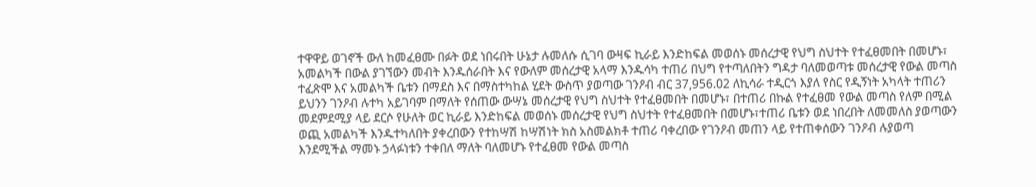ተዋዋይ ወገኖች ውለ ከመፈፀሙ በፉት ወደ ነበሩበት ሁኔታ ሉመለሱ ሲገባ ውዛፍ ኪራይ እንድከፍል መወሰኑ መሰረታዊ የህግ ስህተት የተፈፀመበት በመሆኑ፣ አመልካች በውል ያገኘውን መብት እንዱሰራበት እና የውለም መሰረታዊ አላማ እንዱሳካ ተጠሪ በህግ የተጣለበትን ግዳታ ባለመወጣቱ መሰረታዊ የውል መጣስ ተፈጽሞ እና አመልካች ቤቱን በማደስ እና በማስተካከል ሂደት ውስጥ ያወጣው ገንዖብ ብር 37,956.ዐ2 ለኪሳራ ተዲርጎ እያለ የስር የዲኝነት አካላት ተጠሪን ይህንን ገንዖብ ሉተካ አይገባም በማለት የሰጠው ውሣኔ መሰረታዊ የህግ ስህተት የተፈፀመበት በመሆኑ፣ በተጠሪ በኩል የተፈፀመ የውል መጣስ የለም በሚል መደምደሚያ ላይ ደርሶ የሁለት ወር ኪራይ እንድከፍል መወሰኑ መሰረታዊ የህግ ስህተት የተፈፀመበት በመሆኑ፣ተጠሪ ቤቱን ወደ ነበረበት ለመመለስ ያወጣውን ወጪ አመልካች እንዱተካለበት ያቀረበውን የተከሣሽ ከሣሽነት ክስ አስመልክቶ ተጠሪ ባቀረበው የገንዖብ መጠን ላይ የተጠቀሰውን ገንዖብ ሉያወጣ እንደሚችል ማመኑ ኃላፉነቱን ተቀበለ ማለት ባለመሆኑ የተፈፀመ የውል መጣስ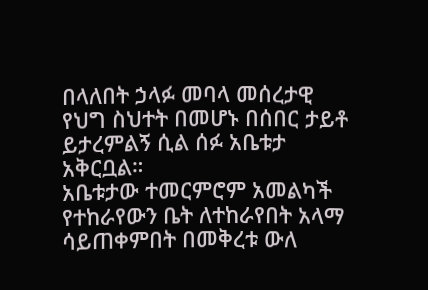በላለበት ኃላፉ መባላ መሰረታዊ የህግ ስህተት በመሆኑ በሰበር ታይቶ ይታረምልኝ ሲል ሰፉ አቤቱታ አቅርቧል።
አቤቱታው ተመርምሮም አመልካች የተከራየውን ቤት ለተከራየበት አላማ ሳይጠቀምበት በመቅረቱ ውለ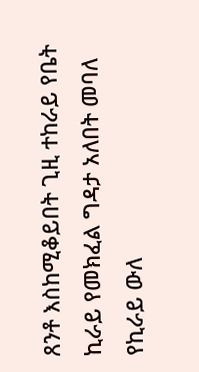ጸንቶ እስከሚቆይበት ጊዚ ተከራይ የቤት ኪራይ የመክፈል ግዳታ አለበት መባለ የኪራይ ውለ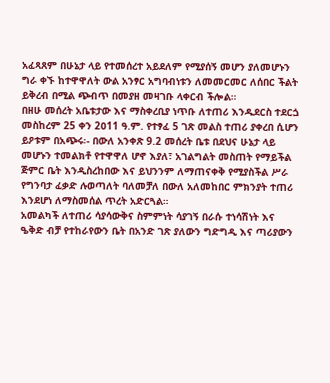አፈጻጸም በሁኔታ ላይ የተመሰረተ አይደለም የሚያሰኝ መሆን ያለመሆኑን ግራ ቀኙ ከተዋዋለት ውል አንፃር አግባብነቱን ለመመርመር ለሰበር ችልት ይቅረብ በሚል ጭብጥ በመያዘ መዛገቡ ላቀርብ ችሎል።
በዘሁ መሰረት አቤቱታው እና ማስቀረቢያ ነጥቡ ለተጠሪ እንዱደርስ ተደርጏ መስከረም 25 ቀን 2ዐ11 ዓ.ም. የተፃፈ 5 ገጽ መልስ ተጠሪ ያቀረበ ሲሆን ይዖቱም በአጭሩ፡- በውለ አንቀጽ 9.2 መሰረት ቤቱ በደህና ሁኔታ ላይ መሆኑን ተመልክቶ የተዋዋለ ሆኖ እያለ፣ አገልግልት መስጠት የማይችል ጅምር ቤት እንዲስረከበው እና ይህንንም ለማጠናቀቅ የሚያስችል ሥራ የግንባታ ፈቃድ ሉወጣለት ባለመቻለ በውለ አለመከበር ምክንያት ተጠሪ እንደሆነ ለማስመሰል ጥረት አድርጓል።
አመልካች ለተጠሪ ሳያሳውቅና ስምምነት ሳያገኝ በራሱ ተነሳሽነት እና ዔቅድ ብቻ የተከራየውን ቤት በአንድ ገጽ ያለውን ግድግዲ እና ጣሪያውን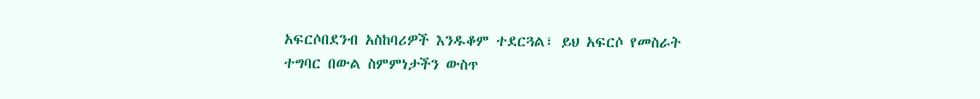አፍርሶበደንብ አስከባሪዎች እንዱቆም ተደርጓል፣ ይህ አፍርሶ የመስራት ተግባር በውል ስምምነታችን ውስጥ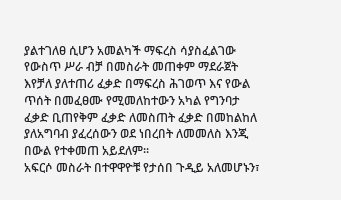ያልተገለፀ ሲሆን አመልካች ማፍረስ ሳያስፈልገው የውስጥ ሥራ ብቻ በመስራት መጠቀም ማደራጀት እየቻለ ያለተጠሪ ፈቃድ በማፍረስ ሕገወጥ እና የውል ጥሰት በመፈፀሙ የሚመለከተውን አካል የግንባታ ፈቃድ ቢጠየቅም ፈቃድ ለመስጠት ፈቃድ በመከልከለ ያለአግባብ ያፈረሰውን ወደ ነበረበት ለመመለስ እንጂ በውል የተቀመጠ አይደለም።
አፍርሶ መስራት በተዋዋዮቹ የታሰበ ጉዲይ አለመሆኑን፣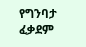የግንባታ ፈቃደም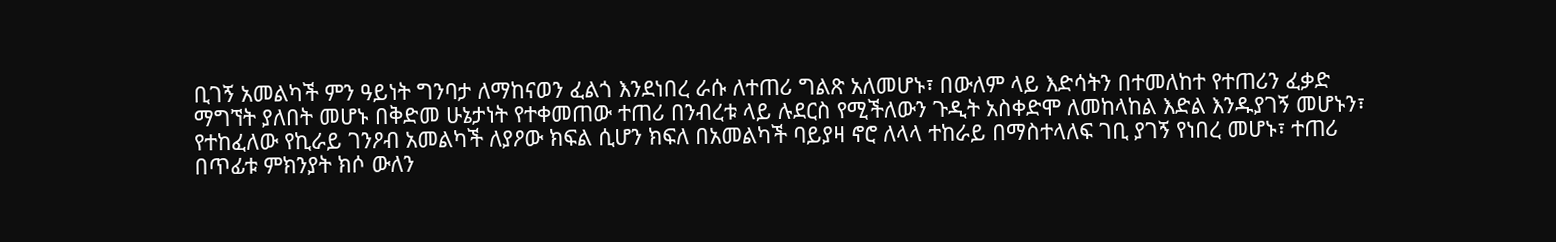ቢገኝ አመልካች ምን ዓይነት ግንባታ ለማከናወን ፈልጎ እንደነበረ ራሱ ለተጠሪ ግልጽ አለመሆኑ፣ በውለም ላይ እድሳትን በተመለከተ የተጠሪን ፈቃድ ማግኘት ያለበት መሆኑ በቅድመ ሁኔታነት የተቀመጠው ተጠሪ በንብረቱ ላይ ሉደርስ የሚችለውን ጉዲት አስቀድሞ ለመከላከል እድል እንዱያገኝ መሆኑን፣ የተከፈለው የኪራይ ገንዖብ አመልካች ለያዖው ክፍል ሲሆን ክፍለ በአመልካች ባይያዛ ኖሮ ለላላ ተከራይ በማስተላለፍ ገቢ ያገኝ የነበረ መሆኑ፣ ተጠሪ በጥፊቱ ምክንያት ክሶ ውለን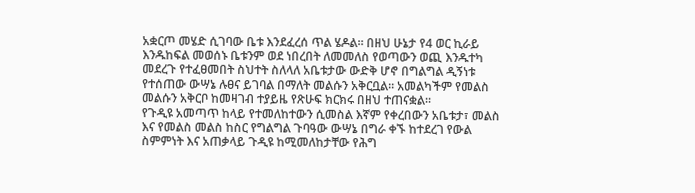አቋርጦ መሄድ ሲገባው ቤቱ እንደፈረሰ ጥል ሄዶል። በዘህ ሁኔታ የ4 ወር ኪራይ እንዱከፍል መወሰኑ ቤቱንም ወደ ነበረበት ለመመለስ የወጣውን ወጪ እንዱተካ መደረጉ የተፈፀመበት ስህተት ስለላለ አቤቱታው ውድቅ ሆኖ በግልግል ዲኝነቱ የተሰጠው ውሣኔ ሉፀና ይገባል በማለት መልሱን አቅርቧል። አመልካችም የመልስ መልሱን አቅርቦ ከመዛገብ ተያይዜ የጽሁፍ ክርክሩ በዘህ ተጠናቋል።
የጉዲዩ አመጣጥ ከላይ የተመለከተውን ሲመስል እኛም የቀረበውን አቤቱታ፣ መልስ እና የመልስ መልስ ከስር የግልግል ጉባዓው ውሣኔ በግራ ቀኙ ከተደረገ የውል ስምምነት እና አጠቃላይ ጉዲዩ ከሚመለከታቸው የሕግ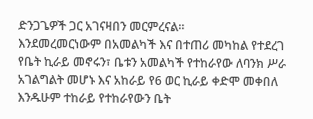ድንጋጌዎች ጋር አገናዛበን መርምረናል።
እንደመረመርነውም በአመልካች እና በተጠሪ መካከል የተደረገ የቤት ኪራይ መኖሩን፣ ቤቱን አመልካች የተከራየው ለባንክ ሥራ አገልግልት መሆኑ እና አከራይ የ6 ወር ኪራይ ቀድሞ መቀበለ እንዱሁም ተከራይ የተከራየውን ቤት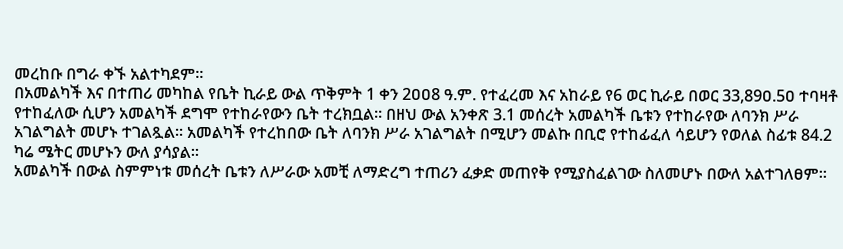መረከቡ በግራ ቀኙ አልተካደም።
በአመልካች እና በተጠሪ መካከል የቤት ኪራይ ውል ጥቅምት 1 ቀን 2ዐዐ8 ዓ.ም. የተፈረመ እና አከራይ የ6 ወር ኪራይ በወር 33,89ዐ.5ዐ ተባዛቶ የተከፈለው ሲሆን አመልካች ደግሞ የተከራየውን ቤት ተረክቧል። በዘህ ውል አንቀጽ 3.1 መሰረት አመልካች ቤቱን የተከራየው ለባንክ ሥራ አገልግልት መሆኑ ተገልጿል። አመልካች የተረከበው ቤት ለባንክ ሥራ አገልግልት በሚሆን መልኩ በቢሮ የተከፊፈለ ሳይሆን የወለል ስፊቱ 84.2 ካሬ ሜትር መሆኑን ውለ ያሳያል።
አመልካች በውል ስምምነቱ መሰረት ቤቱን ለሥራው አመቺ ለማድረግ ተጠሪን ፈቃድ መጠየቅ የሚያስፈልገው ስለመሆኑ በውለ አልተገለፀም።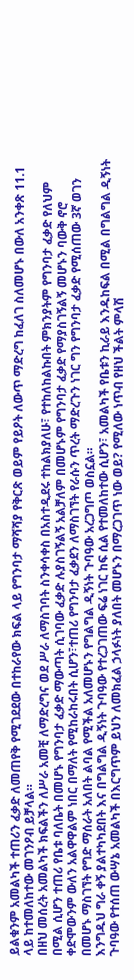ይልቁንም አመልካች ተጠሪን ፈቃድ ለመጠየቅ የሚገደደው በተከራየው ክፍል ላይ የግንባታ ማሻሻያ የቅርጽ ወይም የይዖት ለውጥ ማድረግ ከፈለገ ስለመሆኑ በውለ አንቀጽ 11.1 ላይ ከተመለከተው መገንዖብ ይቻላል።
በዘህ መሰረት አመልካች ክፍልችን ለሥራ አመቺ ለማድረግና ወደ ሥራ ለማስገባት ስንቀሳቀስ በአስተዲደሩ ተከልክያለሁ፣ የተከለከልኩበት ምክንያትም የግንባታ ፈቃድ የለህም በሚል ሲሆን ተጠሪ የቤቱ ባለቤት በመሆኑ የግንባታ ፈቃድ ማውጣት ሲገባው ፈቃድ ሉያስገኝልኝ አልቻለም በመሆኑም የግንባታ ፈቃድ የማያስገኝልኝ መሆኑን ባውቅ ኖሮ ቀድሞውንም ውለን አልዋዋልም ነበር በማለት የሚከራከሩበት ሲሆን፣ተጠሪ የግንባታ ፈቃደን ለማስገኘት የራሱን ጥረት ማድረጉን ነገር ግን የግንባታ ፈቃድ የሚሰጠው 3ኛ ወገን በመሆኑ ማስገኘት የግድ ማሰራት አለበት ልባል የሚችል አለመሆኑን የግልግል ዲኝነት ጉባዓው አረጋግጦ ወስኗል።
እንግዱህ ግራ ቀኝ ያልተካካደበት እና በግልግል ዲኝነት ጉባዓው የተረጋገጠው ፍሬ ነገር ከፍ ሲል የተመለከተው ሲሆን፣ አመልካች የቤቱን ኪራይ እንዱከፍል በሚል በግልግል ዲኝነት ጉባዓው የተሰጠ ውሣኔ አመልካች በእርግጥም ይህን ለመክፈል ኃላፉነት ያለበት መሆኑን በማረጋገጥ ነው ወይ? የሚለው ነጥብ የዘህ ችልት ምላሽ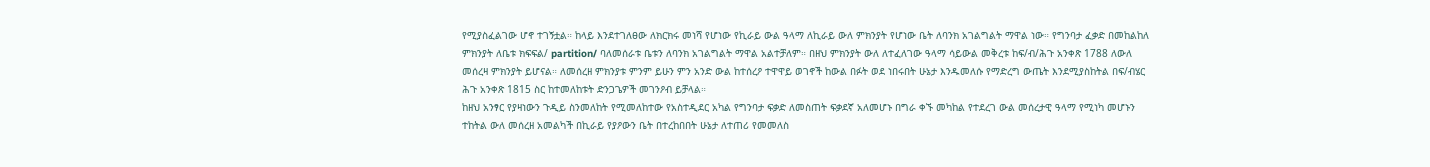የሚያስፈልገው ሆኖ ተገኝቷል። ከላይ እንደተገለፀው ለክርክሩ መነሻ የሆነው የኪራይ ውል ዓላማ ለኪራይ ውለ ምክንያት የሆነው ቤት ለባንክ አገልግልት ማዋል ነው። የግንባታ ፈቃድ በመከልከለ ምክንያት ለቤቱ ክፍፍል/ partition/ ባለመሰራቱ ቤቱን ለባንክ አገልግልት ማዋል አልተቻለም። በዘህ ምክንያት ውለ ለተፈለገው ዓላማ ሳይውል መቅረቱ ከፍ/ብ/ሕጉ አንቀጽ 1788 ለውለ መሰረዛ ምክንያት ይሆናል። ለመሰረዘ ምክንያቱ ምንም ይሁን ምን አንድ ውል ከተሰረዖ ተዋዋይ ወገኖች ከውል በፉት ወደ ነበሩበት ሁኔታ እንዱመለሱ የማድረግ ውጤት እንደሚያስከትል በፍ/ብሄር ሕጉ አንቀጽ 1815 ስር ከተመለከቱት ድንጋጌዎች መገንዖብ ይቻላል።
ከዘህ አንፃር የያዛነውን ጉዲይ ስንመለከት የሚመለከተው የአስተዲደር አካል የግንባታ ፍቃድ ለመስጠት ፍቃደኛ አለመሆኑ በግራ ቀኙ መካከል የተደረገ ውል መሰረታዊ ዓላማ የሚነካ መሆኑን ተከትል ውለ መሰረዘ አመልካች በኪራይ የያዖውን ቤት በተረከበበት ሁኔታ ለተጠሪ የመመለስ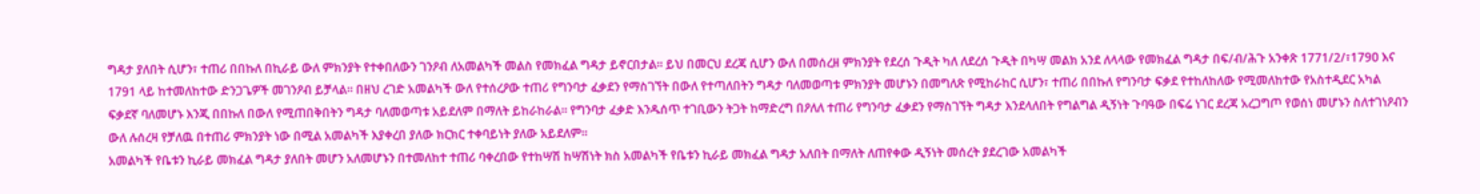ግዳታ ያለበት ሲሆን፣ ተጠሪ በበኩለ በኪራይ ውለ ምክንያት የተቀበለውን ገንዖብ ለአመልካች መልስ የመክፈል ግዳታ ይኖርበታል። ይህ በመርህ ደረጃ ሲሆን ውለ በመሰረዘ ምክንያት የደረሰ ጉዲት ካለ ለደረሰ ጉዲት በካሣ መልክ አንደ ለላላው የመክፈል ግዳታ በፍ/ብ/ሕጉ አንቀጽ 1771/2/፣179ዐ እና 1791 ላይ ከተመለከተው ድንጋጌዎች መገንዖብ ይቻላል። በዘህ ረገድ አመልካች ውለ የተሰረዖው ተጠሪ የግንባታ ፈቃደን የማስገኘት በውለ የተጣለበትን ግዳታ ባለመወጣቱ ምክንያት መሆኑን በመግለጽ የሚከራከር ሲሆን፣ ተጠሪ በበኩለ የግንባታ ፍቃደ የተከለከለው የሚመለከተው የአስተዲደር አካል ፍቃደኛ ባለመሆኑ እንጂ በበኩለ በውለ የሚጠበቅበትን ግዳታ ባለመወጣቱ አይደለም በማለት ይከራከራል። የግንባታ ፈቃድ እንዱሰጥ ተገቢውን ትጋት ከማድረግ በዖለለ ተጠሪ የግንባታ ፈቃደን የማስገኘት ግዳታ እንደላለበት የግልግል ዲኝነት ጉባዓው በፍሬ ነገር ደረጃ አረጋግጦ የወሰነ መሆኑን ስለተገነዖብን ውለ ሉሰረዛ የቻለዉ በተጠሪ ምክንያት ነው በሚል አመልካች እያቀረበ ያለው ክርክር ተቀባይነት ያለው አይደለም።
አመልካች የቤቱን ኪራይ መክፈል ግዳታ ያለበት መሆን አለመሆኑን በተመለከተ ተጠሪ ባቀረበው የተከሣሽ ከሣሽነት ክስ አመልካች የቤቱን ኪራይ መክፈል ግዳታ አለበት በማለት ለጠየቀው ዲኝነት መሰረት ያደረገው አመልካች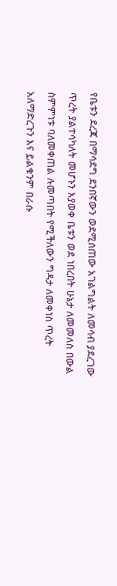የቤቱን ደረጃ በማሳደግ ደንበኛውን ወደሚሰጠው አገልግልት ለመሳብ ያደረገው ጥረት ያልተሳካለት መሆኑን እያወቀ ቤቱን ወደ ነበረበት ሁኔታ ለመመለስ በውል ስምምነቱ ባለመቀጠል ሉመጣበት የሚችለውን ግዳታ ለመቀነስ ጥረት አለማድረጉን እና ይልቁንም በራሱ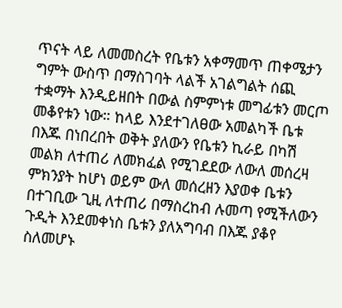ጥናት ላይ ለመመስረት የቤቱን አቀማመጥ ጠቀሜታን ግምት ውስጥ በማስገባት ላልች አገልግልት ሰጪ ተቋማት እንዲይዘበት በውል ስምምነቱ መግፊቱን መርጦ መቆየቱን ነው። ከላይ እንደተገለፀው አመልካች ቤቱ በእጁ በነበረበት ወቅት ያለውን የቤቱን ኪራይ በካሽ መልክ ለተጠሪ ለመክፈል የሚገደደው ለውለ መሰረዛ ምክንያት ከሆነ ወይም ውለ መሰረዘን እያወቀ ቤቱን በተገቢው ጊዚ ለተጠሪ በማስረከብ ሉመጣ የሚችለውን ጉዲት እንደመቀነስ ቤቱን ያለአግባብ በእጁ ያቆየ ስለመሆኑ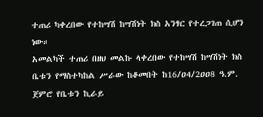ተጠሪ ካቀረበው የተከሣሽ ከሣሽነት ክስ አንፃር የተረጋገጠ ሲሆን ነው።
አመልካች ተጠሪ በዘህ መልኩ ላቀረበው የተከሣሽ ከሣሽነት ክስ ቤቱን የማስተካከል ሥራው ከቆመበት ከ16/ዐ4/2ዐዐ8 ዓ.ም. ጀምሮ የቤቱን ኪራይ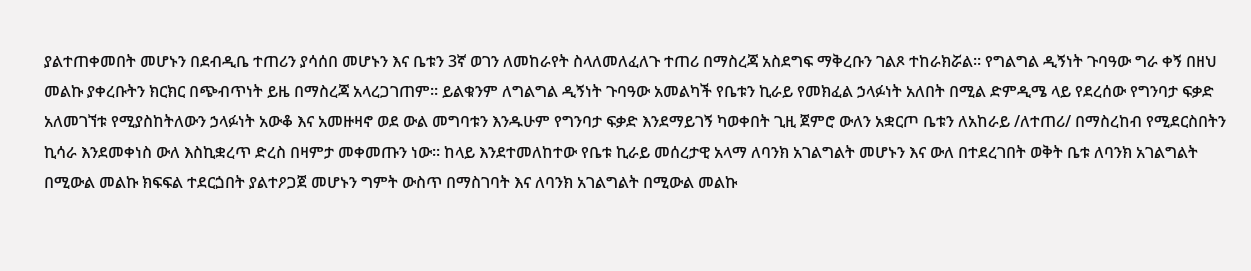ያልተጠቀመበት መሆኑን በደብዲቤ ተጠሪን ያሳሰበ መሆኑን እና ቤቱን 3ኛ ወገን ለመከራየት ስላለመለፈለጉ ተጠሪ በማስረጃ አስደግፍ ማቅረቡን ገልጾ ተከራክሯል። የግልግል ዲኝነት ጉባዓው ግራ ቀኝ በዘህ መልኩ ያቀረቡትን ክርክር በጭብጥነት ይዜ በማስረጃ አላረጋገጠም። ይልቁንም ለግልግል ዲኝነት ጉባዓው አመልካች የቤቱን ኪራይ የመክፈል ኃላፉነት አለበት በሚል ድምዲሜ ላይ የደረሰው የግንባታ ፍቃድ አለመገኘቱ የሚያስከትለውን ኃላፉነት አውቆ እና አመዙዛኖ ወደ ውል መግባቱን እንዱሁም የግንባታ ፍቃድ እንደማይገኝ ካወቀበት ጊዚ ጀምሮ ውለን አቋርጦ ቤቱን ለአከራይ /ለተጠሪ/ በማስረከብ የሚደርስበትን ኪሳራ እንደመቀነስ ውለ እስኪቋረጥ ድረስ በዛምታ መቀመጡን ነው። ከላይ እንደተመለከተው የቤቱ ኪራይ መሰረታዊ አላማ ለባንክ አገልግልት መሆኑን እና ውለ በተደረገበት ወቅት ቤቱ ለባንክ አገልግልት በሚውል መልኩ ክፍፍል ተደርጏበት ያልተዖጋጀ መሆኑን ግምት ውስጥ በማስገባት እና ለባንክ አገልግልት በሚውል መልኩ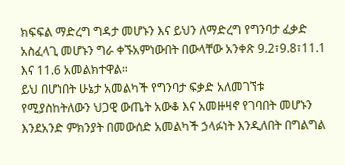ክፍፍል ማድረግ ግዳታ መሆኑን እና ይህን ለማድረግ የግንባታ ፈቃድ አስፈላጊ መሆኑን ግራ ቀኙአምነውበት በውላቸው አንቀጽ 9.2፣9.8፣11.1 እና 11.6 አመልክተዋል።
ይህ በሆነበት ሁኔታ አመልካች የግንባታ ፍቃድ አለመገኘቱ የሚያስከትለውን ህጋዊ ውጤት አውቆ እና አመዙዛኖ የገባበት መሆኑን እንደአንድ ምክንያት በመውሰድ አመልካች ኃላፉነት እንዲለበት በግልግል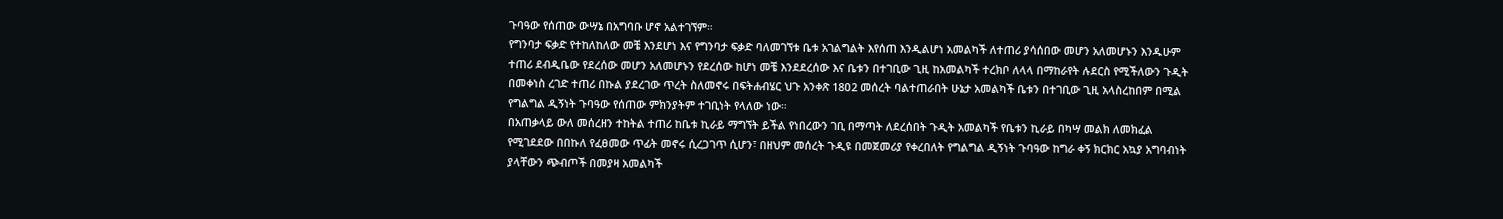ጉባዓው የሰጠው ውሣኔ በአግባቡ ሆኖ አልተገኘም።
የግንባታ ፍቃድ የተከለከለው መቼ እንደሆነ እና የግንባታ ፍቃድ ባለመገኘቱ ቤቱ አገልግልት እየሰጠ እንዲልሆነ አመልካች ለተጠሪ ያሳሰበው መሆን አለመሆኑን እንዱሁም ተጠሪ ደብዲቤው የደረሰው መሆን አለመሆኑን የደረሰው ከሆነ መቼ እንደደረሰው እና ቤቱን በተገቢው ጊዚ ከአመልካች ተረክቦ ለላላ በማከራየት ሉደርስ የሚችለውን ጉዲት በመቀነስ ረገድ ተጠሪ በኩል ያደረገው ጥረት ስለመኖሩ በፍትሐብሄር ህጉ አንቀጽ 18ዐ2 መሰረት ባልተጠራበት ሁኔታ አመልካች ቤቱን በተገቢው ጊዚ አላስረከበም በሚል የግልግል ዲኝነት ጉባዓው የሰጠው ምክንያትም ተገቢነት የላለው ነው።
በአጠቃላይ ውለ መሰረዘን ተከትል ተጠሪ ከቤቱ ኪራይ ማግኘት ይችል የነበረውን ገቢ በማጣት ለደረሰበት ጉዲት አመልካች የቤቱን ኪራይ በካሣ መልክ ለመክፈል የሚገደደው በበኩለ የፈፀመው ጥፊት መኖሩ ሲረጋገጥ ሲሆን፣ በዘህም መሰረት ጉዲዩ በመጀመሪያ የቀረበለት የግልግል ዲኝነት ጉባዓው ከግራ ቀኝ ክርክር አኳያ አግባብነት ያላቸውን ጭብጦች በመያዛ አመልካች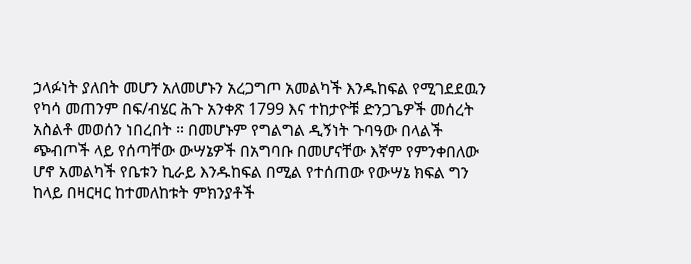ኃላፉነት ያለበት መሆን አለመሆኑን አረጋግጦ አመልካች እንዱከፍል የሚገደደዉን የካሳ መጠንም በፍ/ብሄር ሕጉ አንቀጽ 1799 እና ተከታዮቹ ድንጋጌዎች መሰረት አስልቶ መወሰን ነበረበት ። በመሆኑም የግልግል ዲኝነት ጉባዓው በላልች ጭብጦች ላይ የሰጣቸው ውሣኔዎች በአግባቡ በመሆናቸው እኛም የምንቀበለው ሆኖ አመልካች የቤቱን ኪራይ እንዱከፍል በሚል የተሰጠው የውሣኔ ክፍል ግን ከላይ በዛርዛር ከተመለከቱት ምክንያቶች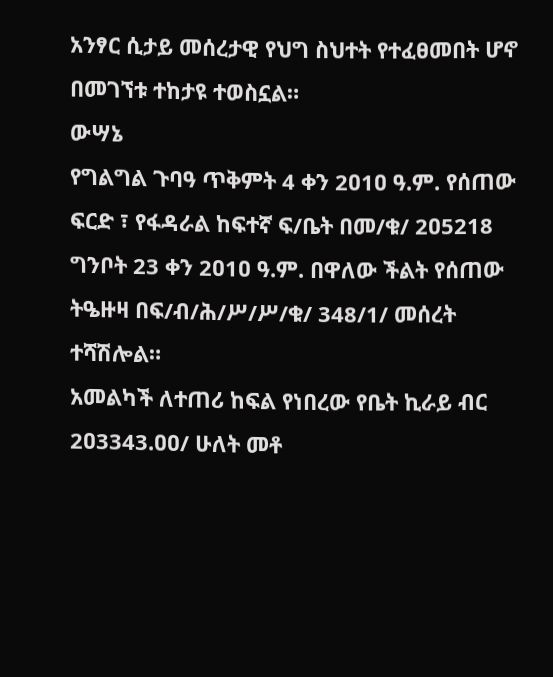አንፃር ሲታይ መሰረታዊ የህግ ስህተት የተፈፀመበት ሆኖ በመገኘቱ ተከታዩ ተወስኗል።
ውሣኔ
የግልግል ጉባዓ ጥቅምት 4 ቀን 2ዐ1ዐ ዓ.ም. የሰጠው ፍርድ ፣ የፋዳራል ከፍተኛ ፍ/ቤት በመ/ቁ/ 2ዐ5218 ግንቦት 23 ቀን 2ዐ1ዐ ዓ.ም. በዋለው ችልት የሰጠው ትዔዙዛ በፍ/ብ/ሕ/ሥ/ሥ/ቁ/ 348/1/ መሰረት ተሻሽሎል።
አመልካች ለተጠሪ ከፍል የነበረው የቤት ኪራይ ብር 2ዐ3343.ዐዐ/ ሁለት መቶ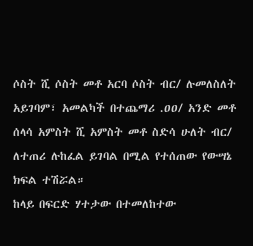ሶስት ሺ ሶስት መቶ አርባ ሶስት ብር/ ሉመለስለት አይገባም፣ አመልካች በተጨማሪ .ዐዐ/ አንድ መቶ ሰላሳ አምስት ሺ አምስት መቶ ስድሳ ሁለት ብር/ ለተጠሪ ሉከፈል ይገባል በሚል የተሰጠው የውሣኔ ክፍል ተሽሯል።
ከላይ በፍርድ ሃተታው በተመለከተው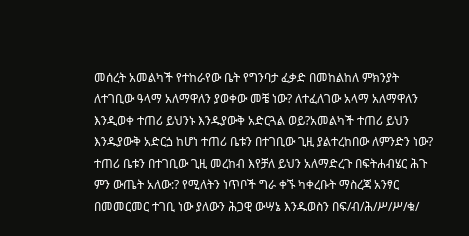መሰረት አመልካች የተከራየው ቤት የግንባታ ፈቃድ በመከልከለ ምክንያት ለተገቢው ዓላማ አለማዋለን ያወቀው መቼ ነው? ለተፈለገው አላማ አለማዋለን እንዲወቀ ተጠሪ ይህንኑ እንዱያውቅ አድርጓል ወይ?አመልካች ተጠሪ ይህን እንዱያውቅ አድርጏ ከሆነ ተጠሪ ቤቱን በተገቢው ጊዚ ያልተረከበው ለምንድን ነው? ተጠሪ ቤቱን በተገቢው ጊዚ መረከብ እየቻለ ይህን አለማድረጉ በፍትሐብሄር ሕጉ ምን ውጤት አለው:? የሚለትን ነጥቦች ግራ ቀኙ ካቀረቡት ማስረጃ አንፃር በመመርመር ተገቢ ነው ያለውን ሕጋዊ ውሣኔ እንዱወስን በፍ/ብ/ሕ/ሥ/ሥ/ቁ/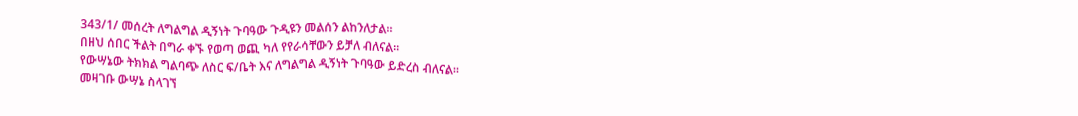343/1/ መሰረት ለግልግል ዲኝነት ጉባዓው ጉዲዩን መልሰን ልከንለታል።
በዘህ ሰበር ችልት በግራ ቀኙ የወጣ ወጪ ካለ የየራሳቸውን ይቻለ ብለናል።
የውሣኔው ትክክል ግልባጭ ለስር ፍ/ቤት እና ለግልግል ዲኝነት ጉባዓው ይድረስ ብለናል።
መዛገቡ ውሣኔ ስላገኘ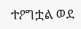ተዖግቷል ወደ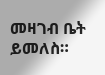መዛገብ ቤት ይመለስ።